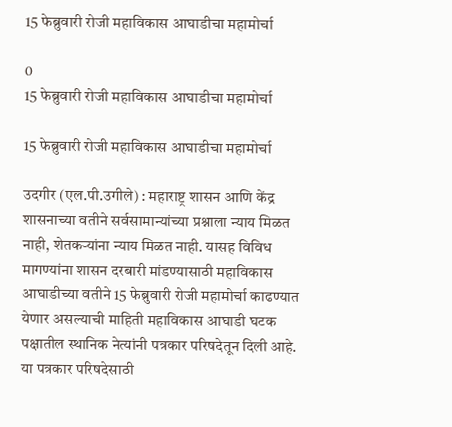15 फेब्रुवारी रोजी महाविकास आघाडीचा महामोर्चा

0
15 फेब्रुवारी रोजी महाविकास आघाडीचा महामोर्चा

15 फेब्रुवारी रोजी महाविकास आघाडीचा महामोर्चा

उदगीर (एल.पी.उगीले) : महाराष्ट्र शासन आणि केंद्र शासनाच्या वतीने सर्वसामान्यांच्या प्रश्नाला न्याय मिळत नाही, शेतकऱ्यांना न्याय मिळत नाही. यासह विविध मागण्यांना शासन दरबारी मांडण्यासाठी महाविकास आघाडीच्या वतीने 15 फेब्रुवारी रोजी महामोर्चा काढण्यात येणार असल्याची माहिती महाविकास आघाडी घटक पक्षातील स्थानिक नेत्यांनी पत्रकार परिषदेतून दिली आहे. या पत्रकार परिषदेसाठी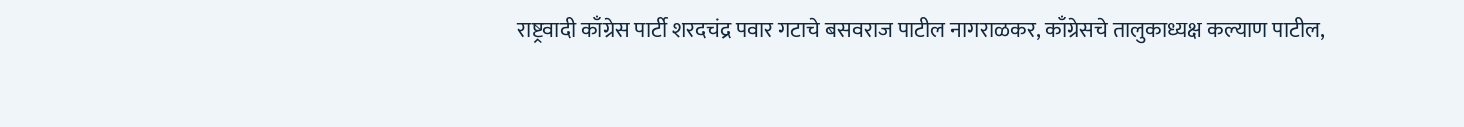राष्ट्रवादी काँग्रेस पार्टी शरदचंद्र पवार गटाचे बसवराज पाटील नागराळकर, काँग्रेसचे तालुकाध्यक्ष कल्याण पाटील,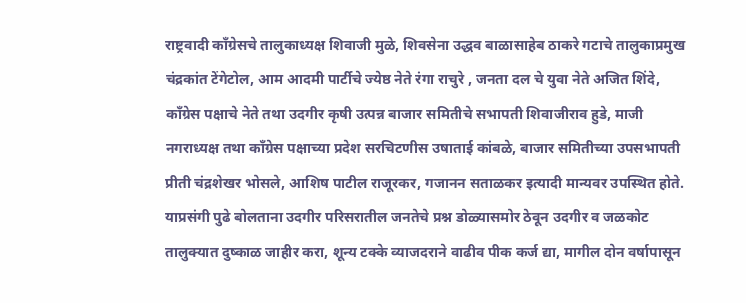राष्ट्रवादी काँग्रेसचे तालुकाध्यक्ष शिवाजी मुळे, शिवसेना उद्धव बाळासाहेब ठाकरे गटाचे तालुकाप्रमुख चंद्रकांत टेंगेटोल, आम आदमी पार्टीचे ज्येष्ठ नेते रंगा राचुरे , जनता दल चे युवा नेते अजित शिंदे, काँग्रेस पक्षाचे नेते तथा उदगीर कृषी उत्पन्न बाजार समितीचे सभापती शिवाजीराव हुडे, माजी नगराध्यक्ष तथा काँग्रेस पक्षाच्या प्रदेश सरचिटणीस उषाताई कांबळे, बाजार समितीच्या उपसभापती प्रीती चंद्रशेखर भोसले, आशिष पाटील राजूरकर, गजानन सताळकर इत्यादी मान्यवर उपस्थित होते. याप्रसंगी पुढे बोलताना उदगीर परिसरातील जनतेचे प्रश्न डोळ्यासमोर ठेवून उदगीर व जळकोट तालुक्यात दुष्काळ जाहीर करा, शून्य टक्के व्याजदराने वाढीव पीक कर्ज द्या, मागील दोन वर्षापासून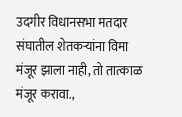उदगीर विधानसभा मतदार संघातील शेतकऱ्यांना विमा मंजूर झाला नाही, तो तात्काळ मंजूर करावा.,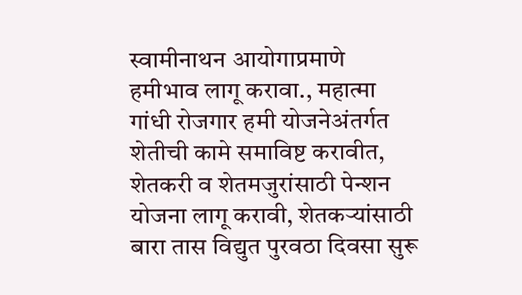स्वामीनाथन आयोगाप्रमाणे हमीभाव लागू करावा., महात्मा गांधी रोजगार हमी योजनेअंतर्गत शेतीची कामे समाविष्ट करावीत, शेतकरी व शेतमजुरांसाठी पेन्शन योजना लागू करावी, शेतकऱ्यांसाठी बारा तास विद्युत पुरवठा दिवसा सुरू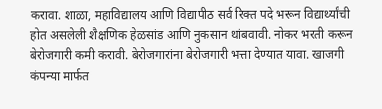करावा. शाळा, महाविद्यालय आणि विद्यापीठ सर्व रिक्त पदे भरून विद्यार्थ्यांची होत असलेली शैक्षणिक हेळसांड आणि नुकसान थांबवावी. नोकर भरती करून बेरोजगारी कमी करावी. बेरोजगारांना बेरोजगारी भत्ता देण्यात यावा. खाजगी कंपन्या मार्फत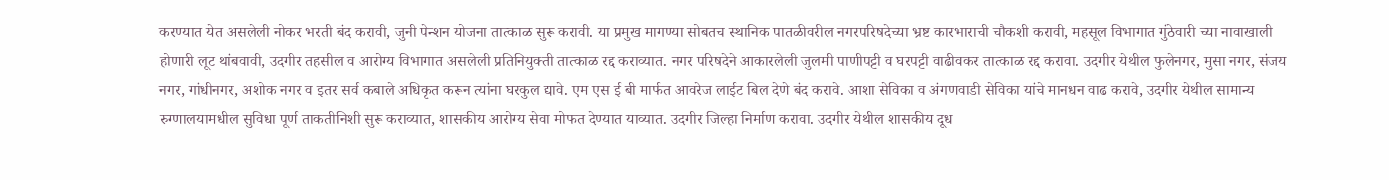करण्यात येत असलेली नोकर भरती बंद करावी, जुनी पेन्शन योजना तात्काळ सुरू करावी. या प्रमुख मागण्या सोबतच स्थानिक पातळीवरील नगरपरिषदेच्या भ्रष्ट कारभाराची चौकशी करावी, महसूल विभागात गुंठेवारी च्या नावाखाली होणारी लूट थांबवावी, उदगीर तहसील व आरोग्य विभागात असलेली प्रतिनियुक्ती तात्काळ रद्द कराव्यात. नगर परिषदेने आकारलेली जुलमी पाणीपट्टी व घरपट्टी वाढीवकर तात्काळ रद्द करावा. उदगीर येथील फुलेनगर, मुसा नगर, संजय नगर, गांधीनगर, अशोक नगर व इतर सर्व कबाले अधिकृत करून त्यांना घरकुल द्यावे. एम एस ई बी मार्फत आवरेज लाईट बिल देणे बंद करावे. आशा सेविका व अंगणवाडी सेविका यांचे मानधन वाढ करावे, उदगीर येथील सामान्य रुग्णालयामधील सुविधा पूर्ण ताकतीनिशी सुरू कराव्यात, शासकीय आरोग्य सेवा मोफत देण्यात याव्यात. उदगीर जिल्हा निर्माण करावा. उदगीर येथील शासकीय दूध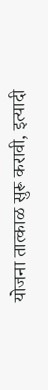योजना तात्काळ सुरू करावी, इत्यादी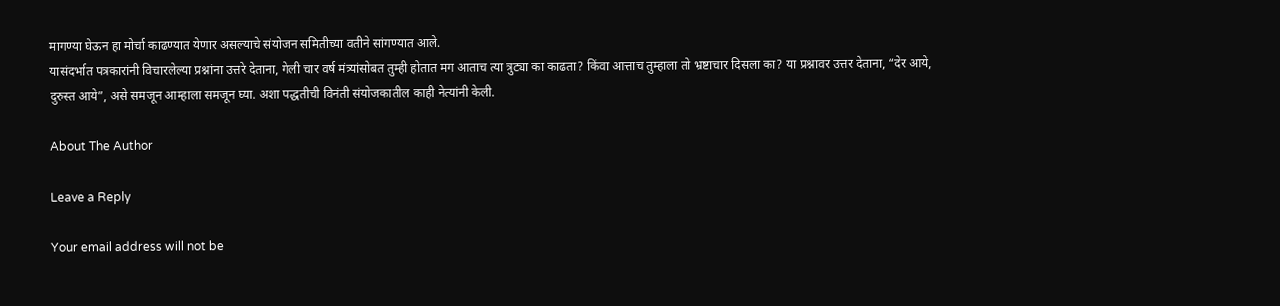मागण्या घेऊन हा मोर्चा काढण्यात येणार असल्याचे संयोजन समितीच्या वतीने सांगण्यात आले.
यासंदर्भात पत्रकारांनी विचारलेल्या प्रश्नांना उत्तरे देताना, गेली चार वर्ष मंत्र्यांसोबत तुम्ही होतात मग आताच त्या त्रुट्या का काढता? किंवा आत्ताच तुम्हाला तो भ्रष्टाचार दिसला का? या प्रश्नावर उत्तर देताना, “देर आये, दुरुस्त आये”, असे समजून आम्हाला समजून घ्या. अशा पद्धतीची विनंती संयोजकातील काही नेत्यांनी केली.

About The Author

Leave a Reply

Your email address will not be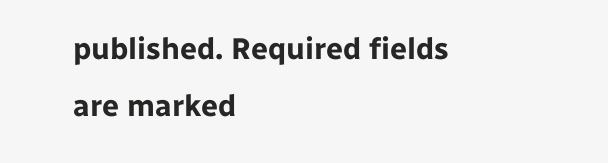published. Required fields are marked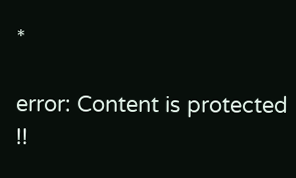*

error: Content is protected !!